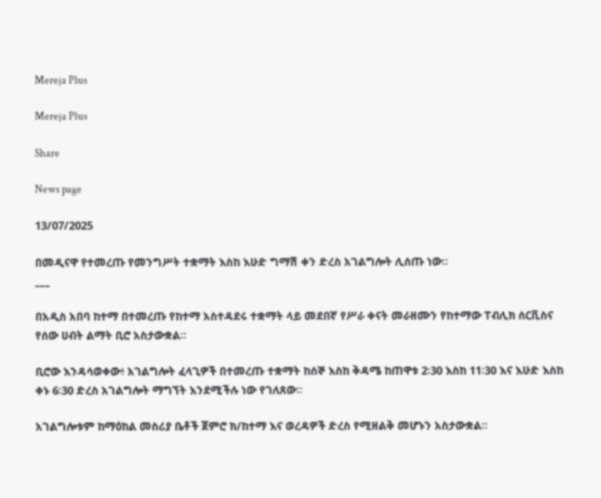Mereja Plus

Mereja Plus

Share

News page

13/07/2025

በመዲናዋ የተመረጡ የመንግሥት ተቋማት እስከ እሁድ ግማሽ ቀን ድረስ አገልግሎት ሊሰጡ ነው።
___

በአዲስ አበባ ከተማ በተመረጡ የከተማ አስተዳደሩ ተቋማት ላይ መደበኛ የሥራ ቀናት መራዘሙን የከተማው ፐብሊክ ሰርቪስና የሰው ሀብት ልማት ቢሮ አስታውቋል።

ቢሮው እንዳሳወቀው፥ አገልግሎት ፈላጊዎች በተመረጡ ተቋማት ከሰኞ እስከ ቅዳሜ ከጠዋቱ 2፡30 እስከ 11፡30 እና እሁድ እስከ ቀኑ 6፡30 ድረስ አገልግሎት ማግኘት እንደሚችሉ ነው የገለጸው።

አገልግሎቱም ከማዕከል መስሪያ ቤቶች ጀምሮ ክ/ከተማ እና ወረዳዎች ድረስ የሚዘልቅ መሆኑን አስታውቋል።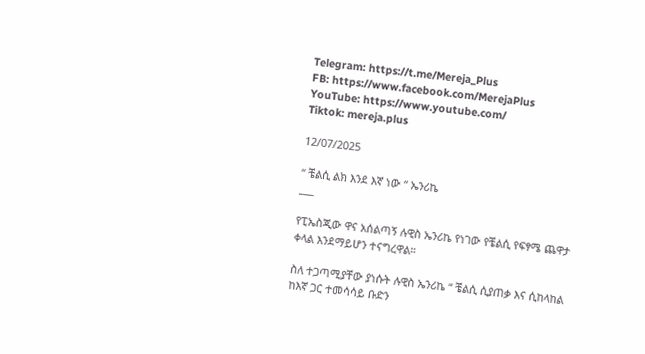Telegram: https://t.me/Mereja_Plus
FB: https://www.facebook.com/MerejaPlus
YouTube: https://www.youtube.com/
Tiktok: mereja.plus

12/07/2025

“ ቼልሲ ልክ እንደ እኛ ነው “ ኤንሪኬ
___

የፒኤስጂው ዋና አሰልጣኝ ሉዊስ ኤንሪኬ የነገው የቼልሲ የፍፃሜ ጨዋታ ቀላል እንደማይሆን ተናግረዋል።

ስለ ተጋጣሚያቸው ያነሱት ሉዊስ ኤንሪኬ “ ቼልሲ ሲያጠቃ እና ሲከላከል ከእኛ ጋር ተመሳሳይ ቡድን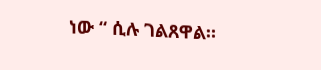ነው “ ሲሉ ገልጸዋል።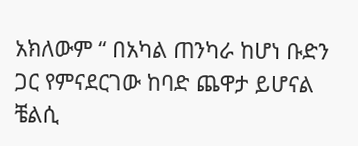አክለውም “ በአካል ጠንካራ ከሆነ ቡድን ጋር የምናደርገው ከባድ ጨዋታ ይሆናል ቼልሲ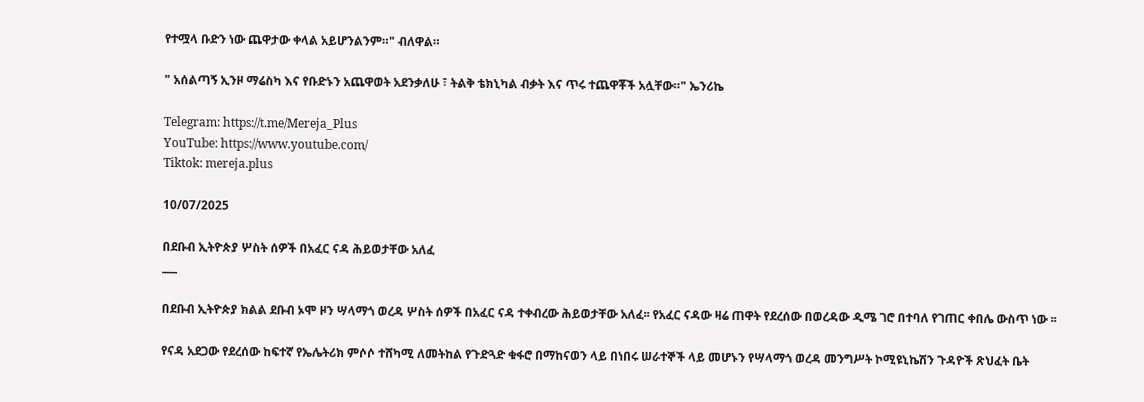የተሟላ ቡድን ነው ጨዋታው ቀላል አይሆንልንም።" ብለዋል።

" አሰልጣኝ ኢንዞ ማሬስካ እና የቡድኑን አጨዋወት አደንቃለሁ ፣ ትልቅ ቴክኒካል ብቃት እና ጥሩ ተጨዋቾች አሏቸው።" ኤንሪኬ

Telegram: https://t.me/Mereja_Plus
YouTube: https://www.youtube.com/
Tiktok: mereja.plus

10/07/2025

በደቡብ ኢትዮጵያ ሦስት ሰዎች በአፈር ናዳ ሕይወታቸው አለፈ
___

በደቡብ ኢትዮጵያ ክልል ደቡብ ኦሞ ዞን ሣላማጎ ወረዳ ሦስት ሰዎች በአፈር ናዳ ተቀብረው ሕይወታቸው አለፈ፡፡ የአፈር ናዳው ዛሬ ጠዋት የደረሰው በወረዳው ዲሜ ገሮ በተባለ የገጠር ቀበሌ ውስጥ ነው ፡፡

የናዳ አደጋው የደረሰው ከፍተኛ የኤሌትሪክ ምሶሶ ተሸካሚ ለመትከል የጉድጓድ ቁፋሮ በማከናወን ላይ በነበሩ ሠራተኞች ላይ መሆኑን የሣላማጎ ወረዳ መንግሥት ኮሚዩኒኬሽን ጉዳዮች ጽህፈት ቤት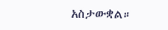አስታውቋል።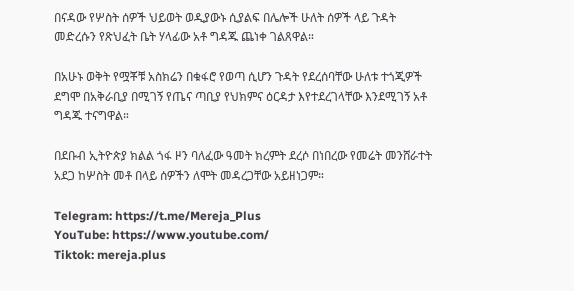በናዳው የሦስት ሰዎች ህይወት ወዲያውኑ ሲያልፍ በሌሎች ሁለት ሰዎች ላይ ጉዳት መድረሱን የጽህፈት ቤት ሃላፊው አቶ ግዳጁ ጨነቀ ገልጸዋል።

በአሁኑ ወቅት የሟቾቹ አስክሬን በቁፋሮ የወጣ ሲሆን ጉዳት የደረሰባቸው ሁለቱ ተጎጂዎች ደግሞ በአቅራቢያ በሚገኝ የጤና ጣቢያ የህክምና ዕርዳታ እየተደረገላቸው እንደሚገኝ አቶ ግዳጁ ተናግዋል።

በደቡብ ኢትዮጵያ ክልል ጎፋ ዞን ባለፈው ዓመት ክረምት ደረሶ በነበረው የመሬት መንሸራተት አደጋ ከሦስት መቶ በላይ ሰዎችን ለሞት መዳረጋቸው አይዘነጋም።

Telegram: https://t.me/Mereja_Plus
YouTube: https://www.youtube.com/
Tiktok: mereja.plus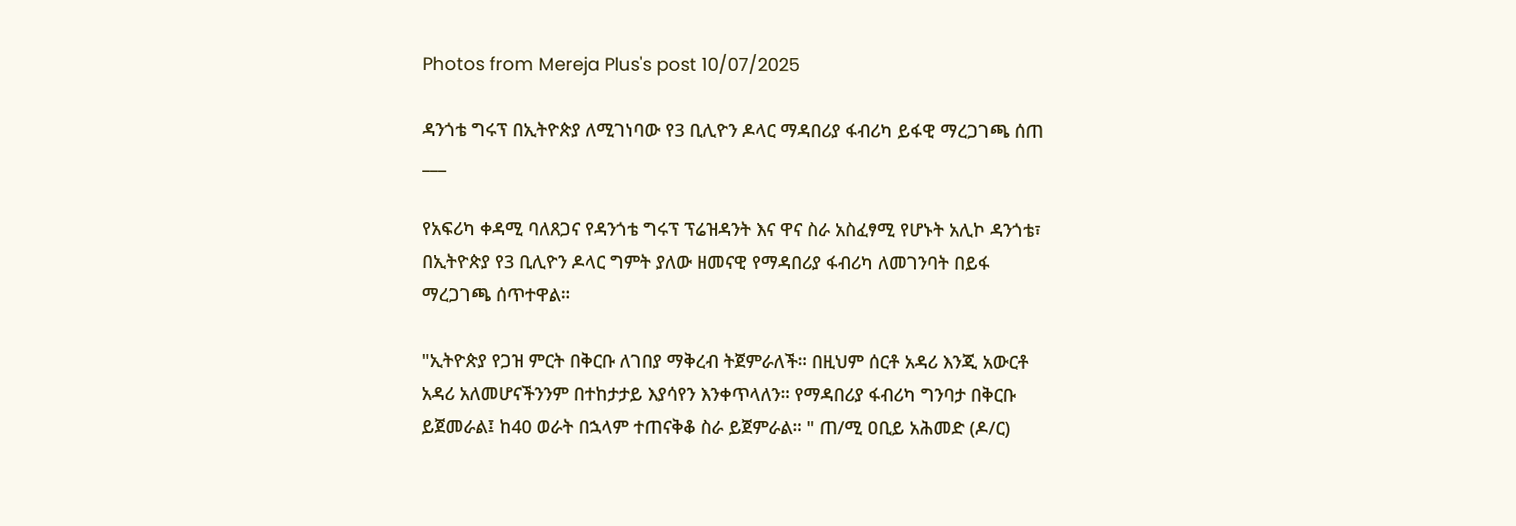Photos from Mereja Plus's post 10/07/2025

ዳንጎቴ ግሩፕ በኢትዮጵያ ለሚገነባው የ3 ቢሊዮን ዶላር ማዳበሪያ ፋብሪካ ይፋዊ ማረጋገጫ ሰጠ
___

የአፍሪካ ቀዳሚ ባለጸጋና የዳንጎቴ ግሩፕ ፕሬዝዳንት እና ዋና ስራ አስፈፃሚ የሆኑት አሊኮ ዳንጎቴ፣ በኢትዮጵያ የ3 ቢሊዮን ዶላር ግምት ያለው ዘመናዊ የማዳበሪያ ፋብሪካ ለመገንባት በይፋ ማረጋገጫ ሰጥተዋል።

"ኢትዮጵያ የጋዝ ምርት በቅርቡ ለገበያ ማቅረብ ትጀምራለች። በዚህም ሰርቶ አዳሪ እንጂ አውርቶ አዳሪ አለመሆናችንንም በተከታታይ እያሳየን እንቀጥላለን። የማዳበሪያ ፋብሪካ ግንባታ በቅርቡ ይጀመራል፤ ከ40 ወራት በኋላም ተጠናቅቆ ስራ ይጀምራል። " ጠ/ሚ ዐቢይ አሕመድ (ዶ/ር)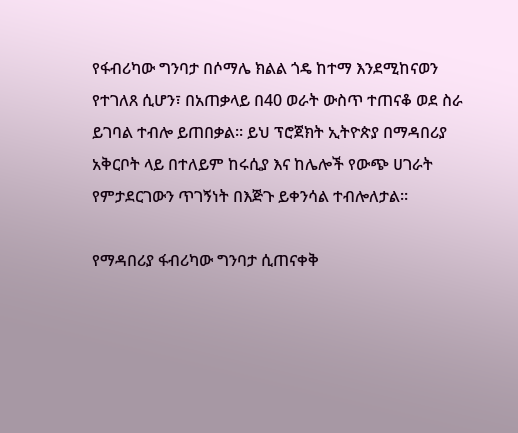የፋብሪካው ግንባታ በሶማሌ ክልል ጎዴ ከተማ እንደሚከናወን የተገለጸ ሲሆን፣ በአጠቃላይ በ40 ወራት ውስጥ ተጠናቆ ወደ ስራ ይገባል ተብሎ ይጠበቃል። ይህ ፕሮጀክት ኢትዮጵያ በማዳበሪያ አቅርቦት ላይ በተለይም ከሩሲያ እና ከሌሎች የውጭ ሀገራት የምታደርገውን ጥገኝነት በእጅጉ ይቀንሳል ተብሎለታል።

የማዳበሪያ ፋብሪካው ግንባታ ሲጠናቀቅ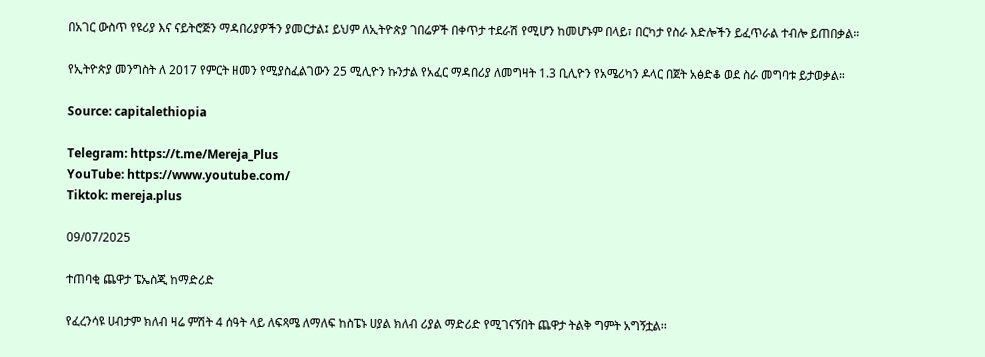በአገር ውስጥ የዩሪያ እና ናይትሮጅን ማዳበሪያዎችን ያመርታል፤ ይህም ለኢትዮጵያ ገበሬዎች በቀጥታ ተደራሽ የሚሆን ከመሆኑም በላይ፣ በርካታ የስራ እድሎችን ይፈጥራል ተብሎ ይጠበቃል።

የኢትዮጵያ መንግስት ለ 2017 የምርት ዘመን የሚያስፈልገውን 25 ሚሊዮን ኩንታል የአፈር ማዳበሪያ ለመግዛት 1.3 ቢሊዮን የአሜሪካን ዶላር በጀት አፅድቆ ወደ ስራ መግባቱ ይታወቃል።

Source: capitalethiopia

Telegram: https://t.me/Mereja_Plus
YouTube: https://www.youtube.com/
Tiktok: mereja.plus

09/07/2025

ተጠባቂ ጨዋታ ፔኤስጂ ከማድሪድ

የፈረንሳዩ ሀብታም ክለብ ዛሬ ምሽት 4 ሰዓት ላይ ለፍጻሜ ለማለፍ ከስፔኑ ሀያል ክለብ ሪያል ማድሪድ የሚገናኝበት ጨዋታ ትልቅ ግምት አግኝቷል፡፡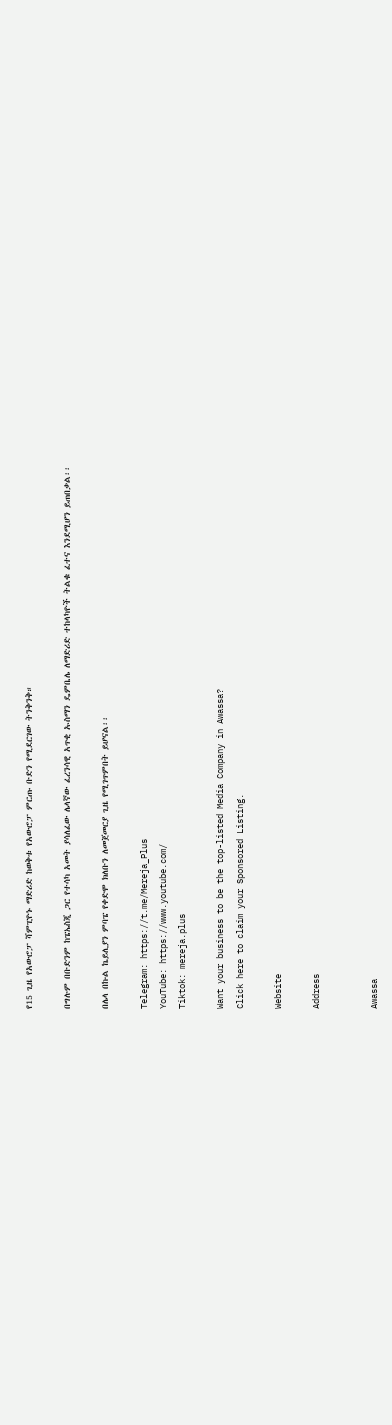የ15 ጊዜ የአውሮፓ ሻምፒዮኑ ማድሪድ ከወቅቱ የአውሮፓ ምርጡ ቡድን የሚደርገው ትንቅንቅ።

በግሉም በቡድንም ከፔኤስጂ ጋር የተሳካ አመት ያሳለፈው ሌላኛው ፈረንሳዊ አጥቂ ኡስማን ዴምቤሌ ለማድሪድ ተከላካዮች ትልቁ ፈተና እንደሚሆን ይጠበቃል፡፡

በሌላ በኩል ኬይሊያን ምባፔ የቀድሞ ክለቡን ለመጀመርያ ጊዜ የሚገጥምበት ይሆናል፡፡

Telegram: https://t.me/Mereja_Plus
YouTube: https://www.youtube.com/
Tiktok: mereja.plus

Want your business to be the top-listed Media Company in Awassa?
Click here to claim your Sponsored Listing.

Website

Address


Awassa